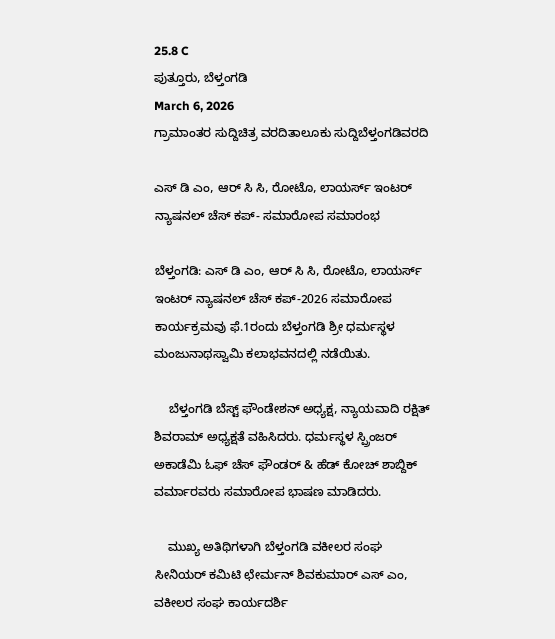25.8 C
ಪುತ್ತೂರು, ಬೆಳ್ತಂಗಡಿ
March 6, 2026
ಗ್ರಾಮಾಂತರ ಸುದ್ದಿಚಿತ್ರ ವರದಿತಾಲೂಕು ಸುದ್ದಿಬೆಳ್ತಂಗಡಿವರದಿ

ಎಸ್ ಡಿ ಎಂ, ಆರ್ ಸಿ ಸಿ, ರೋಟೊ, ಲಾಯರ್ಸ್ ಇಂಟರ್ ನ್ಯಾಷನಲ್ ಚೆಸ್ ಕಪ್- ಸಮಾರೋಪ ಸಮಾರಂಭ

ಬೆಳ್ತಂಗಡಿ: ಎಸ್ ಡಿ ಎಂ, ಆರ್ ಸಿ ಸಿ, ರೋಟೊ, ಲಾಯರ್ಸ್ ಇಂಟರ್ ನ್ಯಾಷನಲ್ ಚೆಸ್ ಕಪ್-2026 ಸಮಾರೋಪ ಕಾರ್ಯಕ್ರಮವು ಫೆ.1ರಂದು ಬೆಳ್ತಂಗಡಿ ಶ್ರೀ ಧರ್ಮಸ್ಥಳ ಮಂಜುನಾಥಸ್ವಾಮಿ ಕಲಾಭವನದಲ್ಲಿ ನಡೆಯಿತು.

    ಬೆಳ್ತಂಗಡಿ ಬೆಸ್ಟ್ ಫೌಂಡೇಶನ್ ಅಧ್ಯಕ್ಷ, ನ್ಯಾಯವಾದಿ ರಕ್ಷಿತ್ ಶಿವರಾಮ್ ಅಧ್ಯಕ್ಷತೆ ವಹಿಸಿದರು. ಧರ್ಮಸ್ಥಳ ಸ್ಪ್ರಿಂಜರ್ ಅಕಾಡೆಮಿ ಓಫ್ ಚೆಸ್ ಫೌಂಡರ್ & ಹೆಡ್ ಕೋಚ್ ಶಾಬ್ದಿಕ್ ವರ್ಮಾರವರು ಸಮಾರೋಪ ಭಾಷಣ ಮಾಡಿದರು.

    ಮುಖ್ಯ ಅತಿಥಿಗಳಾಗಿ ಬೆಳ್ತಂಗಡಿ ವಕೀಲರ ಸಂಘ ಸೀನಿಯರ್ ಕಮಿಟಿ ಛೇರ್ಮನ್ ಶಿವಕುಮಾರ್ ಎಸ್ ಎಂ, ವಕೀಲರ ಸಂಘ ಕಾರ್ಯದರ್ಶಿ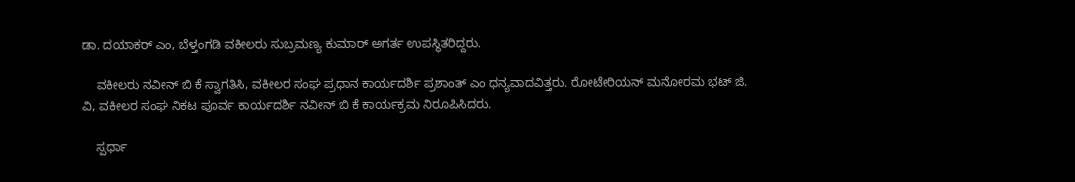ಡಾ. ದಯಾಕರ್ ಎಂ, ಬೆಳ್ತಂಗಡಿ ವಕೀಲರು ಸುಬ್ರಮಣ್ಯ ಕುಮಾರ್ ಅಗರ್ತ ಉಪಸ್ಥಿತರಿದ್ದರು.

    ವಕೀಲರು ನವೀನ್ ಬಿ ಕೆ ಸ್ವಾಗತಿಸಿ, ವಕೀಲರ ಸಂಘ ಪ್ರಧಾನ ಕಾರ್ಯದರ್ಶಿ ಪ್ರಶಾಂತ್ ಎಂ ಧನ್ಯವಾದವಿತ್ತರು. ರೋಟೇರಿಯನ್ ಮನೋರಮ ಭಟ್ ಜಿ. ವಿ, ವಕೀಲರ ಸಂಘ ನಿಕಟ ಪೂರ್ವ ಕಾರ್ಯದರ್ಶಿ ನವೀನ್ ಬಿ ಕೆ ಕಾರ್ಯಕ್ರಮ ನಿರೂಪಿಸಿದರು.

    ಸ್ಪರ್ಧಾ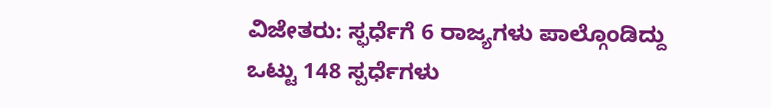ವಿಜೇತರು: ಸ್ಫರ್ಧೆಗೆ 6 ರಾಜ್ಯಗಳು ಪಾಲ್ಗೊಂಡಿದ್ದು ಒಟ್ಟು 148 ಸ್ಪರ್ಧೆಗಳು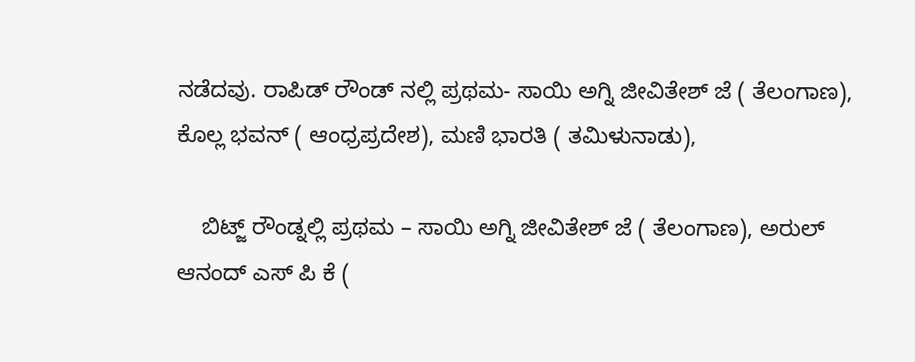ನಡೆದವು. ರಾಪಿಡ್ ರೌಂಡ್ ನಲ್ಲಿ ಪ್ರಥಮ- ಸಾಯಿ ಅಗ್ನಿ ಜೀವಿತೇಶ್ ಜೆ ( ತೆಲಂಗಾಣ), ಕೊಲ್ಲ ಭವನ್ ( ಆಂಧ್ರಪ್ರದೇಶ), ಮಣಿ ಭಾರತಿ ( ತಮಿಳುನಾಡು),

    ಬಿಟ್ಜ್ ರೌಂಡ್ನಲ್ಲಿ ಪ್ರಥಮ – ಸಾಯಿ ಅಗ್ನಿ ಜೀವಿತೇಶ್ ಜೆ ( ತೆಲಂಗಾಣ), ಅರುಲ್ ಆನಂದ್ ಎಸ್ ಪಿ ಕೆ (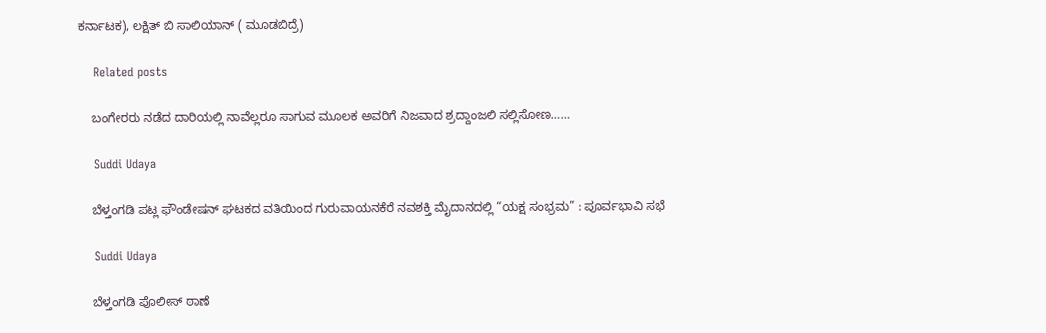ಕರ್ನಾಟಕ), ಲಕ್ಷಿತ್ ಬಿ ಸಾಲಿಯಾನ್ ( ಮೂಡಬಿದ್ರೆ)

    Related posts

    ಬಂಗೇರರು ನಡೆದ ದಾರಿಯಲ್ಲಿ ನಾವೆಲ್ಲರೂ ಸಾಗುವ ಮೂಲಕ ಅವರಿಗೆ ನಿಜವಾದ ಶ್ರದ್ದಾಂಜಲಿ ಸಲ್ಲಿಸೋಣ……

    Suddi Udaya

    ಬೆಳ್ತಂಗಡಿ ಪಟ್ಲ ಫೌಂಡೇಷನ್ ಘಟಕದ ವತಿಯಿಂದ ಗುರುವಾಯನಕೆರೆ ನವಶಕ್ತಿ ಮೈದಾನದಲ್ಲಿ “ಯಕ್ಷ ಸಂಭ್ರಮ” : ಪೂರ್ವಭಾವಿ ಸಭೆ

    Suddi Udaya

    ಬೆಳ್ತಂಗಡಿ ಪೊಲೀಸ್ ಠಾಣೆ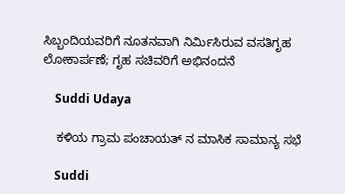ಸಿಬ್ಬಂದಿಯವರಿಗೆ ನೂತನವಾಗಿ ನಿರ್ಮಿಸಿರುವ ವಸತಿಗೃಹ ಲೋಕಾರ್ಪಣೆ; ಗೃಹ ಸಚಿವರಿಗೆ ಅಭಿನಂದನೆ

    Suddi Udaya

    ಕಳಿಯ ಗ್ರಾಮ ಪಂಚಾಯತ್ ನ ಮಾಸಿಕ ಸಾಮಾನ್ಯ ಸಭೆ

    Suddi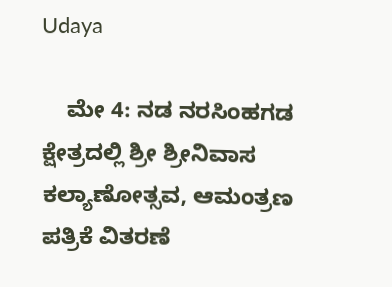Udaya

    ಮೇ 4: ನಡ ನರಸಿಂಹಗಡ ಕ್ಷೇತ್ರದಲ್ಲಿ ಶ್ರೀ ಶ್ರೀನಿವಾಸ ಕಲ್ಯಾಣೋತ್ಸವ, ಆಮಂತ್ರಣ ಪತ್ರಿಕೆ ವಿತರಣೆ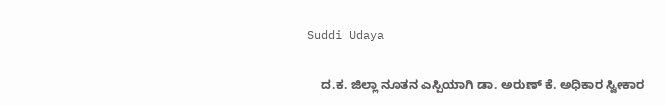Suddi Udaya

    ದ.ಕ. ಜಿಲ್ಲಾ ನೂತನ ಎಸ್ಪಿಯಾಗಿ ಡಾ. ಅರುಣ್ ಕೆ. ಅಧಿಕಾರ ಸ್ವೀಕಾರ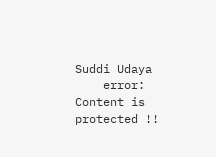Suddi Udaya
    error: Content is protected !!